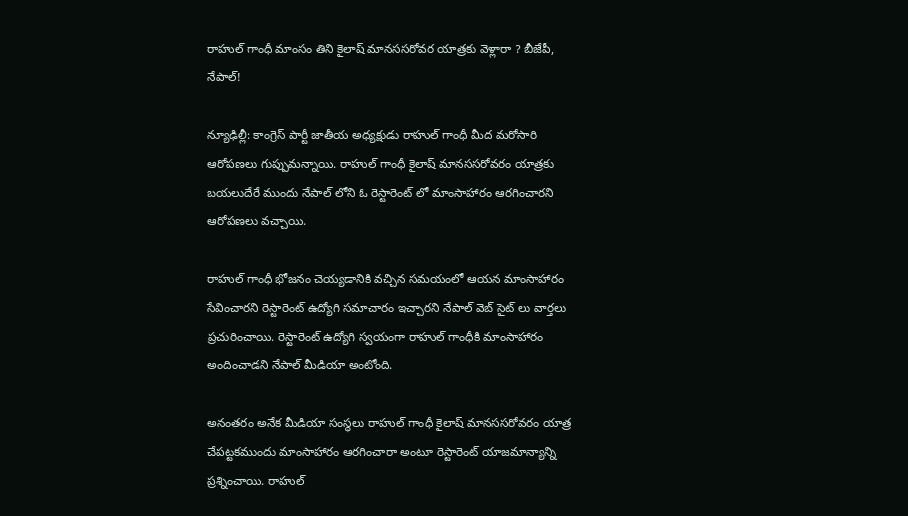రాహుల్ గాంధీ మాంసం తిని కైలాష్ మానససరోవర యాత్రకు వెళ్లారా ? బీజేపీ, నేపాల్!

న్యూఢిల్లీ: కాంగ్రెస్ పార్టీ జాతీయ అధ్యక్షుడు రాహుల్ గాంధీ మీద మరోసారి ఆరోపణలు గుప్పుమన్నాయి. రాహుల్ గాంధీ కైలాష్ మానససరోవరం యాత్రకు బయలుదేరే ముందు నేపాల్ లోని ఓ రెస్టారెంట్ లో మాంసాహారం ఆరగించారని ఆరోపణలు వచ్చాయి.

రాహుల్ గాంధీ భోజనం చెయ్యడానికి వచ్చిన సమయంలో ఆయన మాంసాహారం సేవించారని రెస్టారెంట్ ఉద్యోగి సమాచారం ఇచ్చారని నేపాల్ వెబ్ సైట్ లు వార్తలు ప్రచురించాయి. రెస్టారెంట్ ఉద్యోగి స్వయంగా రాహుల్ గాంధీకి మాంసాహారం అందించాడని నేపాల్ మీడియా అంటోంది.

అనంతరం అనేక మీడియా సంస్థలు రాహుల్ గాంధీ కైలాష్ మానససరోవరం యాత్ర చేపట్టకముందు మాంసాహారం ఆరగించారా అంటూ రెస్టారెంట్ యాజమాన్యాన్ని ప్రశ్నించాయి. రాహుల్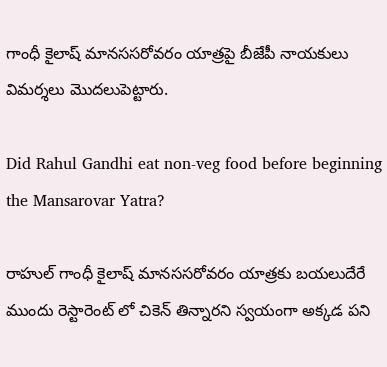గాంధీ కైలాష్ మానససరోవరం యాత్రపై బీజేపీ నాయకులు విమర్శలు మొదలుపెట్టారు.

Did Rahul Gandhi eat non-veg food before beginning the Mansarovar Yatra?

రాహుల్ గాంధీ కైలాష్ మానససరోవరం యాత్రకు బయలుదేరే ముందు రెస్టారెంట్ లో చికెన్ తిన్నారని స్వయంగా అక్కడ పని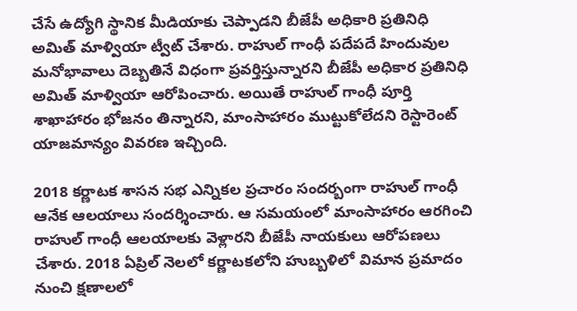చేసే ఉద్యోగి స్థానిక మీడియాకు చెప్పాడని బీజేపీ అధికారి ప్రతినిధి అమిత్ మాళ్వియా ట్వీట్ చేశారు. రాహుల్ గాంధీ పదేపదే హిందువుల మనోభావాలు దెబ్బతినే విధంగా ప్రవర్తిస్తున్నారని బీజేపీ అధికార ప్రతినిధి అమిత్ మాళ్వియా ఆరోపించారు. అయితే రాహుల్ గాంధీ పూర్తి శాఖాహారం భోజనం తిన్నారని, మాంసాహారం ముట్టుకోలేదని రెస్టారెంట్ యాజమాన్యం వివరణ ఇచ్చింది.

2018 కర్ణాటక శాసన సభ ఎన్నికల ప్రచారం సందర్బంగా రాహుల్ గాంధీ ఆనేక ఆలయాలు సందర్శించారు. ఆ సమయంలో మాంసాహారం ఆరగించి రాహుల్ గాంధీ ఆలయాలకు వెళ్లారని బీజేపీ నాయకులు ఆరోపణలు చేశారు. 2018 ఏప్రిల్ నెలలో కర్ణాటకలోని హుబ్బళిలో విమాన ప్రమాదం నుంచి క్షణాలలో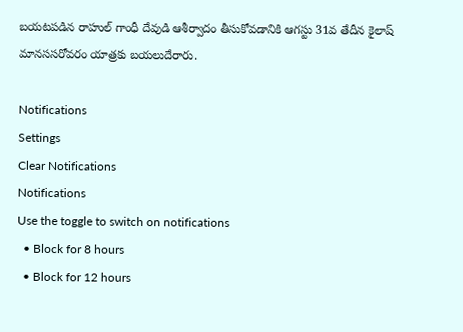బయటపడిన రాహుల్ గాంధీ దేవుడి ఆశీర్వాదం తీసుకోవడానికి ఆగస్టు 31వ తేదీన కైలాష్ మానససరోవరం యాత్రకు బయలుదేరారు.

Notifications
Settings
Clear Notifications
Notifications
Use the toggle to switch on notifications
  • Block for 8 hours
  • Block for 12 hours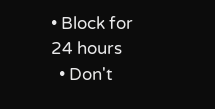• Block for 24 hours
  • Don't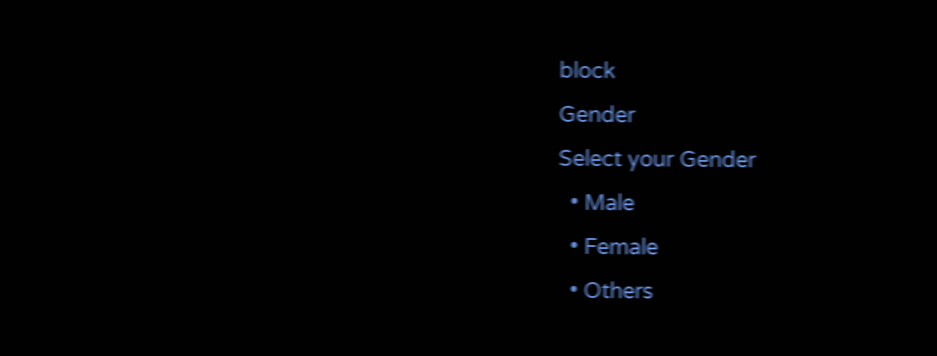block
Gender
Select your Gender
  • Male
  • Female
  • Others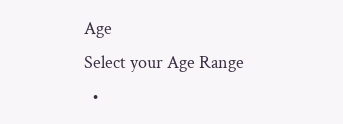Age
Select your Age Range
  •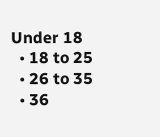Under 18
  • 18 to 25
  • 26 to 35
  • 36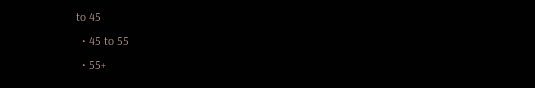to 45
  • 45 to 55
  • 55+